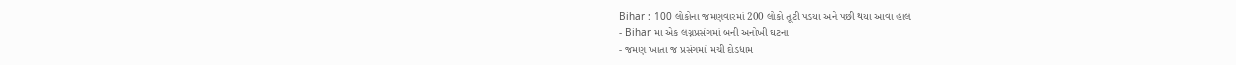Bihar : 100 લોકોના જમણવારમાં 200 લોકો તૂટી પડયા અને પછી થયા આવા હાલ
- Bihar મા એક લગ્નપ્રસંગમાં બની અનોખી ઘટના
- જમણ ખાતા જ પ્રસંગમાં મચી દોડધામ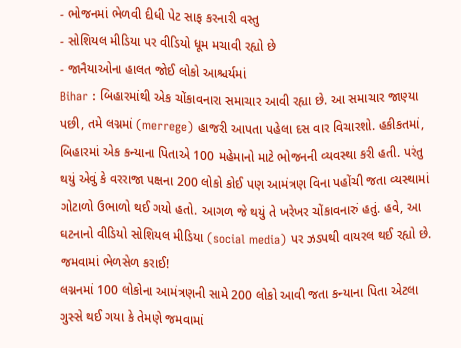- ભોજનમાં ભેળવી દીધી પેટ સાફ કરનારી વસ્તુ
- સોશિયલ મીડિયા પર વીડિયો ધૂમ મચાવી રહ્યો છે
- જાનૈયાઓના હાલત જોઈ લોકો આશ્ચર્યમાં
Bihar : બિહારમાંથી એક ચોંકાવનારા સમાચાર આવી રહ્યા છે. આ સમાચાર જાણ્યા પછી, તમે લગ્નમાં (merrege) હાજરી આપતા પહેલા દસ વાર વિચારશો. હકીકતમાં, બિહારમાં એક કન્યાના પિતાએ 100 મહેમાનો માટે ભોજનની વ્યવસ્થા કરી હતી. પરંતુ થયું એવું કે વરરાજા પક્ષના 200 લોકો કોઈ પણ આમંત્રણ વિના પહોંચી જતા વ્યસ્થામાં ગોટાળો ઉભાળો થઈ ગયો હતો. આગળ જે થયું તે ખરેખર ચોંકાવનારું હતું. હવે, આ ઘટનાનો વીડિયો સોશિયલ મીડિયા (social media) પર ઝડપથી વાયરલ થઈ રહ્યો છે.
જમવામાં ભેળસેળ કરાઈ!
લગ્નનમાં 100 લોકોના આમંત્રણની સામે 200 લોકો આવી જતા કન્યાના પિતા એટલા ગુસ્સે થઈ ગયા કે તેમણે જમવામાં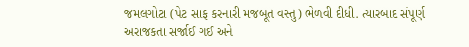જમલગોટા (પેટ સાફ કરનારી મજબૂત વસ્તુ) ભેળવી દીધી. ત્યારબાદ સંપૂર્ણ અરાજકતા સર્જાઈ ગઈ અને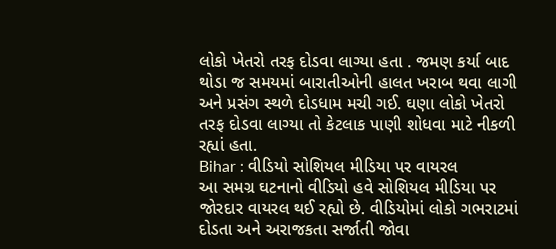લોકો ખેતરો તરફ દોડવા લાગ્યા હતા . જમણ કર્યા બાદ થોડા જ સમયમાં બારાતીઓની હાલત ખરાબ થવા લાગી અને પ્રસંગ સ્થળે દોડધામ મચી ગઈ. ઘણા લોકો ખેતરો તરફ દોડવા લાગ્યા તો કેટલાક પાણી શોધવા માટે નીકળી રહ્યાં હતા.
Bihar : વીડિયો સોશિયલ મીડિયા પર વાયરલ
આ સમગ્ર ઘટનાનો વીડિયો હવે સોશિયલ મીડિયા પર જોરદાર વાયરલ થઈ રહ્યો છે. વીડિયોમાં લોકો ગભરાટમાં દોડતા અને અરાજકતા સર્જાતી જોવા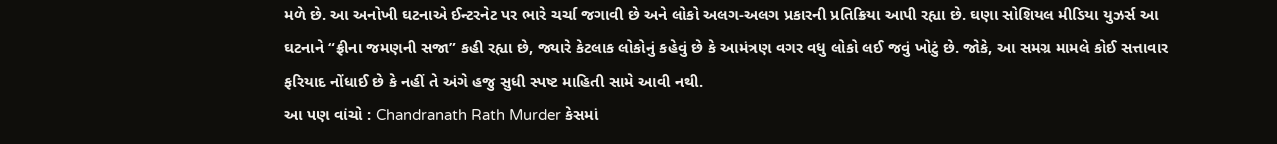મળે છે. આ અનોખી ઘટનાએ ઈન્ટરનેટ પર ભારે ચર્ચા જગાવી છે અને લોકો અલગ-અલગ પ્રકારની પ્રતિક્રિયા આપી રહ્યા છે. ઘણા સોશિયલ મીડિયા યુઝર્સ આ ઘટનાને “ફ્રીના જમણની સજા” કહી રહ્યા છે, જ્યારે કેટલાક લોકોનું કહેવું છે કે આમંત્રણ વગર વધુ લોકો લઈ જવું ખોટું છે. જોકે, આ સમગ્ર મામલે કોઈ સત્તાવાર ફરિયાદ નોંધાઈ છે કે નહીં તે અંગે હજુ સુધી સ્પષ્ટ માહિતી સામે આવી નથી.
આ પણ વાંચો : Chandranath Rath Murder કેસમાં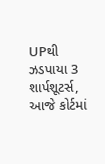UPથી ઝડપાયા 3 શાર્પશૂટર્સ, આજે કોર્ટમાં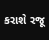કરાશે રજૂ